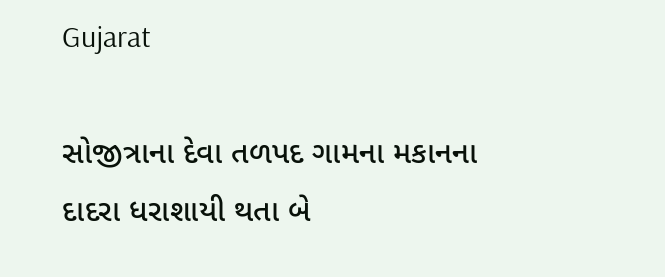Gujarat

સોજીત્રાના દેવા તળપદ ગામના મકાનના દાદરા ધરાશાયી થતા બે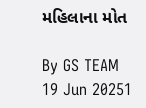મહિલાના મોત

By GS TEAM
19 Jun 20251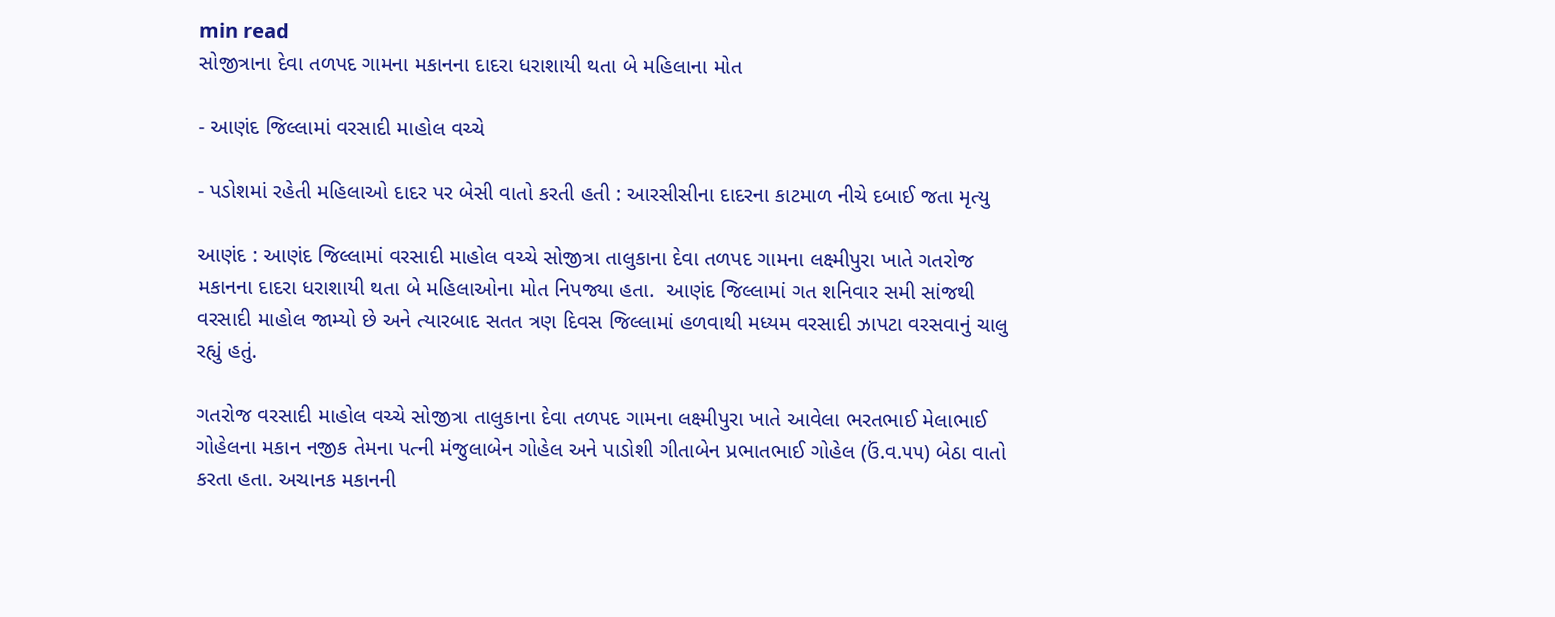min read
સોજીત્રાના દેવા તળપદ ગામના મકાનના દાદરા ધરાશાયી થતા બે મહિલાના મોત

- આણંદ જિલ્લામાં વરસાદી માહોલ વચ્ચે

- પડોશમાં રહેતી મહિલાઓ દાદર પર બેસી વાતો કરતી હતી : આરસીસીના દાદરના કાટમાળ નીચે દબાઈ જતા મૃત્યુ

આણંદ : આણંદ જિલ્લામાં વરસાદી માહોલ વચ્ચે સોજીત્રા તાલુકાના દેવા તળપદ ગામના લક્ષ્મીપુરા ખાતે ગતરોજ મકાનના દાદરા ધરાશાયી થતા બે મહિલાઓના મોત નિપજ્યા હતા.  આણંદ જિલ્લામાં ગત શનિવાર સમી સાંજથી વરસાદી માહોલ જામ્યો છે અને ત્યારબાદ સતત ત્રણ દિવસ જિલ્લામાં હળવાથી મધ્યમ વરસાદી ઝાપટા વરસવાનું ચાલુ રહ્યું હતું.

ગતરોજ વરસાદી માહોલ વચ્ચે સોજીત્રા તાલુકાના દેવા તળપદ ગામના લક્ષ્મીપુરા ખાતે આવેલા ભરતભાઈ મેલાભાઈ ગોહેલના મકાન નજીક તેમના પત્ની મંજુલાબેન ગોહેલ અને પાડોશી ગીતાબેન પ્રભાતભાઈ ગોહેલ (ઉં.વ.૫૫) બેઠા વાતો કરતા હતા. અચાનક મકાનની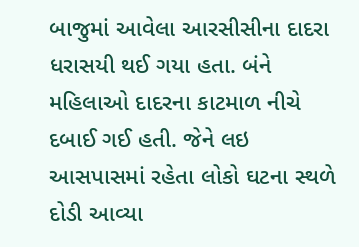બાજુમાં આવેલા આરસીસીના દાદરા ધરાસયી થઈ ગયા હતા. બંને મહિલાઓ દાદરના કાટમાળ નીચે દબાઈ ગઈ હતી. જેને લઇ આસપાસમાં રહેતા લોકો ઘટના સ્થળે દોડી આવ્યા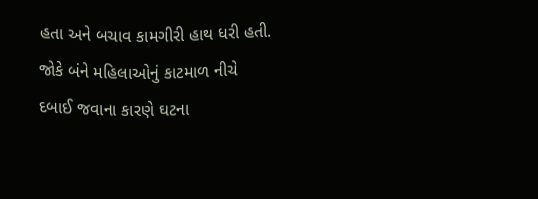હતા અને બચાવ કામગીરી હાથ ધરી હતી. જોકે બંને મહિલાઓનું કાટમાળ નીચે દબાઈ જવાના કારણે ઘટના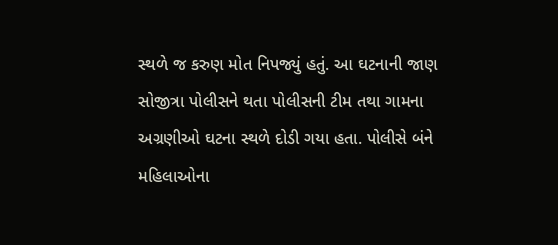સ્થળે જ કરુણ મોત નિપજ્યું હતું. આ ઘટનાની જાણ સોજીત્રા પોલીસને થતા પોલીસની ટીમ તથા ગામના અગ્રણીઓ ઘટના સ્થળે દોડી ગયા હતા. પોલીસે બંને મહિલાઓના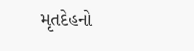મૃતદેહનો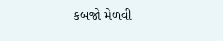કબજો મેળવી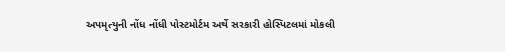અપમૃત્યુની નોંધ નોંધી પોસ્ટમોર્ટમ અર્થે સરકારી હોસ્પિટલમાં મોકલી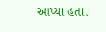આપ્યા હતા.